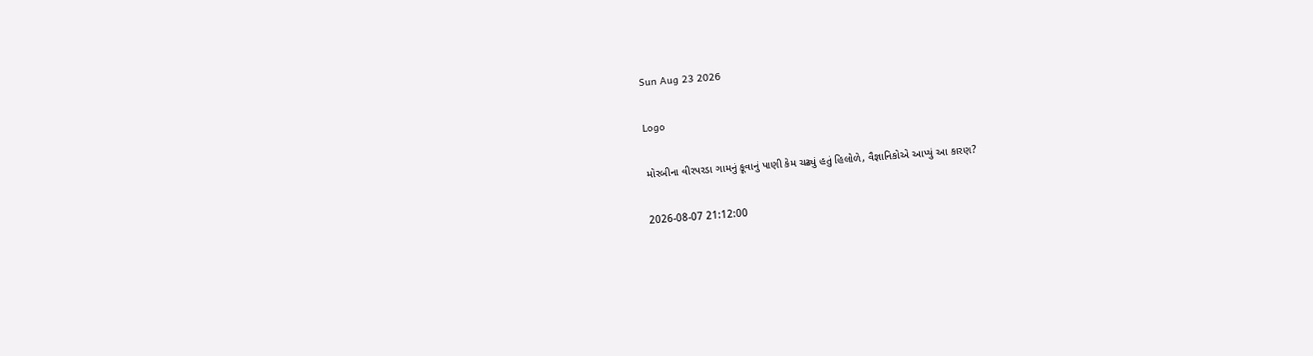Sun Aug 23 2026

Logo

મોરબીના વીરપરડા ગામનું કૂવાનું પાણી કેમ ચઢ્યું હતું હિલોળે, વૈજ્ઞાનિકોએ આપ્યું આ કારણ?

2026-08-07 21:12:00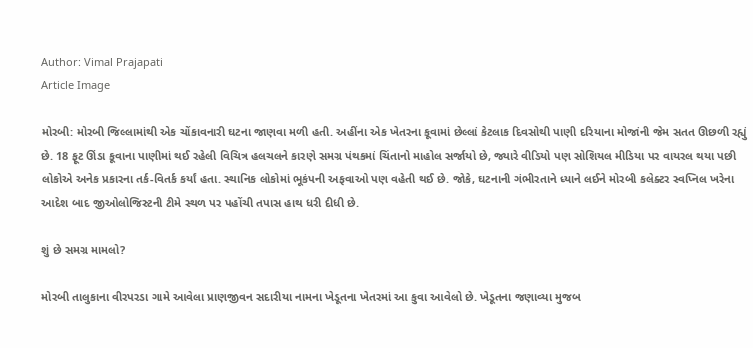Author: Vimal Prajapati
Article Image

મોરબી: મોરબી જિલ્લામાંથી એક ચોંકાવનારી ઘટના જાણવા મળી હતી. અહીંના એક ખેતરના કૂવામાં છેલ્લાં કેટલાક દિવસોથી પાણી દરિયાના મોજાંની જેમ સતત ઊછળી રહ્યું છે. 18 ફૂટ ઊંડા કૂવાના પાણીમાં થઈ રહેલી વિચિત્ર હલચલને કારણે સમગ્ર પંથકમાં ચિંતાનો માહોલ સર્જાયો છે, જ્યારે વીડિયો પણ સોશિયલ મીડિયા પર વાયરલ થયા પછી લોકોએ અનેક પ્રકારના તર્ક-વિતર્ક કર્યાં હતા. સ્થાનિક લોકોમાં ભૂકંપની અફવાઓ પણ વહેતી થઈ છે. જોકે, ઘટનાની ગંભીરતાને ધ્યાને લઈને મોરબી કલેક્ટર સ્વપ્નિલ ખરેના આદેશ બાદ જીઓલોજિસ્ટની ટીમે સ્થળ પર પહોંચી તપાસ હાથ ધરી દીધી છે.

શું છે સમગ્ર મામલો?

મોરબી તાલુકાના વીરપરડા ગામે આવેલા પ્રાણજીવન સદારીયા નામના ખેડૂતના ખેતરમાં આ કુવા આવેલો છે. ખેડૂતના જણાવ્યા મુજબ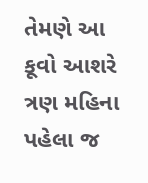તેમણે આ કૂવો આશરે ત્રણ મહિના પહેલા જ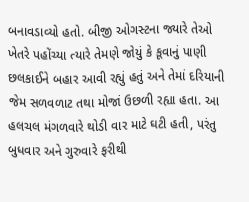બનાવડાવ્યો હતો. બીજી ઓગસ્ટના જ્યારે તેઓ ખેતરે પહોંચ્યા ત્યારે તેમણે જોયું કે કૂવાનું પાણી છલકાઈને બહાર આવી રહ્યું હતું અને તેમાં દરિયાની જેમ સળવળાટ તથા મોજાં ઉછળી રહ્યા હતા. આ હલચલ મંગળવારે થોડી વાર માટે ઘટી હતી, પરંતુ બુધવાર અને ગુરુવારે ફરીથી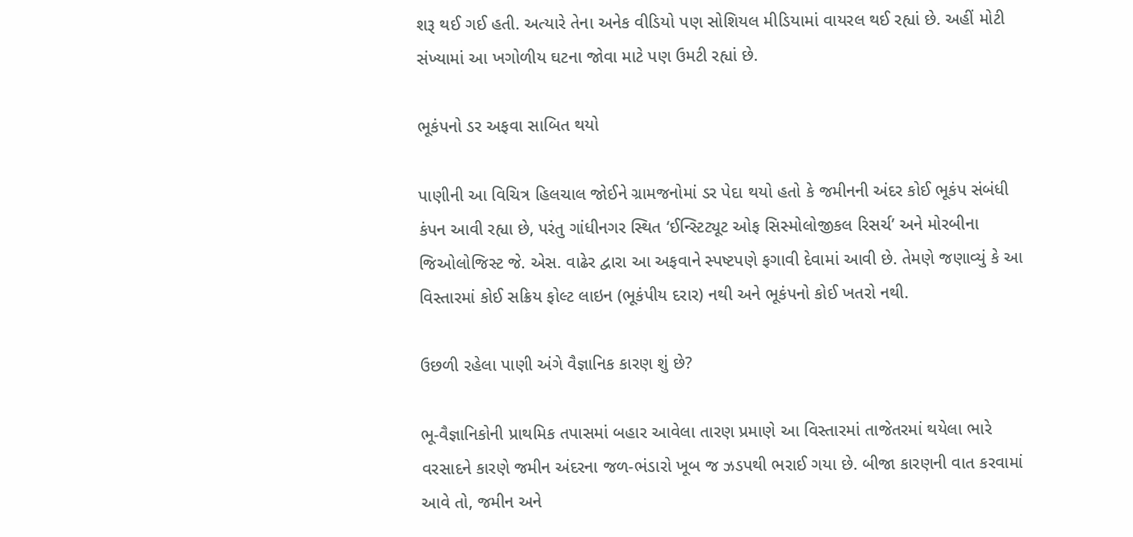શરૂ થઈ ગઈ હતી. અત્યારે તેના અનેક વીડિયો પણ સોશિયલ મીડિયામાં વાયરલ થઈ રહ્યાં છે. અહીં મોટી સંખ્યામાં આ ખગોળીય ઘટના જોવા માટે પણ ઉમટી રહ્યાં છે.

ભૂકંપનો ડર અફવા સાબિત થયો

પાણીની આ વિચિત્ર હિલચાલ જોઈને ગ્રામજનોમાં ડર પેદા થયો હતો કે જમીનની અંદર કોઈ ભૂકંપ સંબંધી કંપન આવી રહ્યા છે, પરંતુ ગાંધીનગર સ્થિત ‘ઈન્સ્ટિટ્યૂટ ઓફ સિસ્મોલોજીકલ રિસર્ચ’ અને મોરબીના જિઓલોજિસ્ટ જે. એસ. વાઢેર દ્વારા આ અફવાને સ્પષ્ટપણે ફગાવી દેવામાં આવી છે. તેમણે જણાવ્યું કે આ વિસ્તારમાં કોઈ સક્રિય ફોલ્ટ લાઇન (ભૂકંપીય દરાર) નથી અને ભૂકંપનો કોઈ ખતરો નથી.

ઉછળી રહેલા પાણી અંગે વૈજ્ઞાનિક કારણ શું છે?

ભૂ-વૈજ્ઞાનિકોની પ્રાથમિક તપાસમાં બહાર આવેલા તારણ પ્રમાણે આ વિસ્તારમાં તાજેતરમાં થયેલા ભારે વરસાદને કારણે જમીન અંદરના જળ-ભંડારો ખૂબ જ ઝડપથી ભરાઈ ગયા છે. બીજા કારણની વાત કરવામાં આવે તો, જમીન અને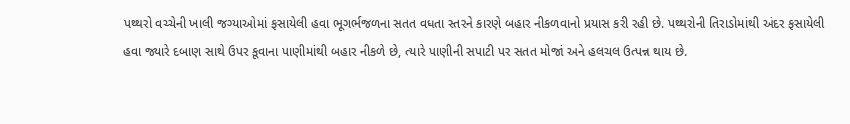પથ્થરો વચ્ચેની ખાલી જગ્યાઓમાં ફસાયેલી હવા ભૂગર્ભજળના સતત વધતા સ્તરને કારણે બહાર નીકળવાનો પ્રયાસ કરી રહી છે. પથ્થરોની તિરાડોમાંથી અંદર ફસાયેલી હવા જ્યારે દબાણ સાથે ઉપર કૂવાના પાણીમાંથી બહાર નીકળે છે, ત્યારે પાણીની સપાટી પર સતત મોજાં અને હલચલ ઉત્પન્ન થાય છે.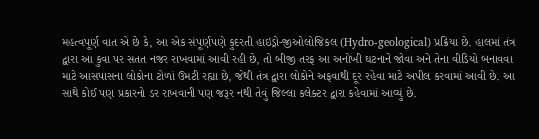મહત્વપૂર્ણ વાત એ છે કે, આ એક સંપૂર્ણપણે કુદરતી હાઇડ્રો-જીઓલોજિકલ (Hydro-geological) પ્રક્રિયા છે. હાલમાં તંત્ર દ્વારા આ કુવા પર સતત નજર રાખવામાં આવી રહી છે, તો બીજી તરફ આ અનોખી ઘટનાને જોવા અને તેના વીડિયો બનાવવા માટે આસપાસના લોકોના ટોળાં ઉમટી રહ્યા છે, જેથી તંત્ર દ્વારા લોકોને અફવાથી દૂર રહેવા માટે અપીલ કરવામાં આવી છે. આ સાથે કોઈ પણ પ્રકારનો ડર રાખવાની પણ જરૂર નથી તેવું જિલ્લા કલેક્ટર દ્વારા કહેવામાં આવ્યું છે.